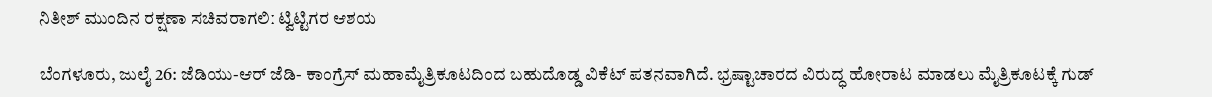ನಿತೀಶ್ ಮುಂದಿನ ರಕ್ಷಣಾ ಸಚಿವರಾಗಲಿː ಟ್ವಿಟ್ಟಿಗರ ಆಶಯ

ಬೆಂಗಳೂರು, ಜುಲೈ 26: ಜೆಡಿಯು-ಆರ್ ಜೆಡಿ- ಕಾಂಗ್ರೆಸ್ ಮಹಾಮೈತ್ರಿಕೂಟದಿಂದ ಬಹುದೊಡ್ಡ ವಿಕೆಟ್ ಪತನವಾಗಿದೆ. ಭ್ರಷ್ಟಾಚಾರದ ವಿರುದ್ಧ ಹೋರಾಟ ಮಾಡಲು ಮೈತ್ರಿಕೂಟಕ್ಕೆ ಗುಡ್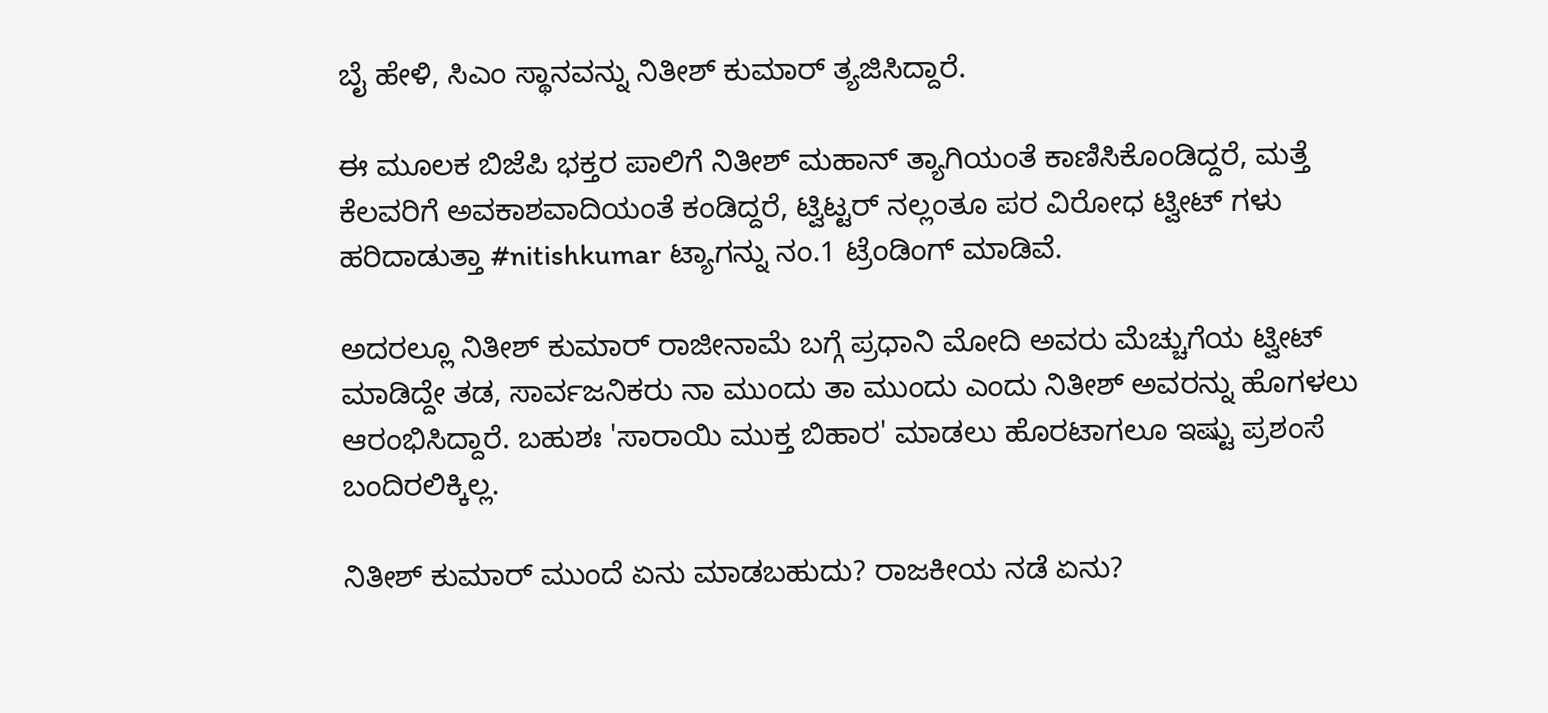ಬೈ ಹೇಳಿ, ಸಿಎಂ ಸ್ಥಾನವನ್ನು ನಿತೀಶ್ ಕುಮಾರ್ ತ್ಯಜಿಸಿದ್ದಾರೆ.

ಈ ಮೂಲಕ ಬಿಜೆಪಿ ಭಕ್ತರ ಪಾಲಿಗೆ ನಿತೀಶ್ ಮಹಾನ್ ತ್ಯಾಗಿಯಂತೆ ಕಾಣಿಸಿಕೊಂಡಿದ್ದರೆ, ಮತ್ತೆ ಕೆಲವರಿಗೆ ಅವಕಾಶವಾದಿಯಂತೆ ಕಂಡಿದ್ದರೆ, ಟ್ವಿಟ್ಟರ್ ನಲ್ಲಂತೂ ಪರ ವಿರೋಧ ಟ್ವೀಟ್ ಗಳು ಹರಿದಾಡುತ್ತಾ #nitishkumar ಟ್ಯಾಗನ್ನು ನಂ.1 ಟ್ರೆಂಡಿಂಗ್ ಮಾಡಿವೆ.

ಅದರಲ್ಲೂ ನಿತೀಶ್ ಕುಮಾರ್ ರಾಜೀನಾಮೆ ಬಗ್ಗೆ ಪ್ರಧಾನಿ ಮೋದಿ ಅವರು ಮೆಚ್ಚುಗೆಯ ಟ್ವೀಟ್ ಮಾಡಿದ್ದೇ ತಡ, ಸಾರ್ವಜನಿಕರು ನಾ ಮುಂದು ತಾ ಮುಂದು ಎಂದು ನಿತೀಶ್ ಅವರನ್ನು ಹೊಗಳಲು ಆರಂಭಿಸಿದ್ದಾರೆ. ಬಹುಶಃ 'ಸಾರಾಯಿ ಮುಕ್ತ ಬಿಹಾರ' ಮಾಡಲು ಹೊರಟಾಗಲೂ ಇಷ್ಟು ಪ್ರಶಂಸೆ ಬಂದಿರಲಿಕ್ಕಿಲ್ಲ.

ನಿತೀಶ್ ಕುಮಾರ್ ಮುಂದೆ ಏನು ಮಾಡಬಹುದು? ರಾಜಕೀಯ ನಡೆ ಏನು?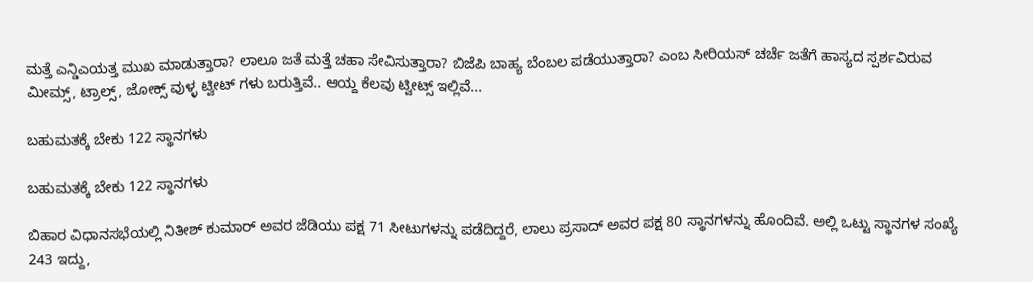ಮತ್ತೆ ಎನ್ಡಿಎಯತ್ತ ಮುಖ ಮಾಡುತ್ತಾರಾ? ಲಾಲೂ ಜತೆ ಮತ್ತೆ ಚಹಾ ಸೇವಿಸುತ್ತಾರಾ? ಬಿಜೆಪಿ ಬಾಹ್ಯ ಬೆಂಬಲ ಪಡೆಯುತ್ತಾರಾ? ಎಂಬ ಸೀರಿಯಸ್ ಚರ್ಚೆ ಜತೆಗೆ ಹಾಸ್ಯದ ಸ್ಪರ್ಶವಿರುವ ಮೀಮ್ಸ್, ಟ್ರಾಲ್ಸ್, ಜೋಕ್ಸ್ ವುಳ್ಳ ಟ್ವೀಟ್ ಗಳು ಬರುತ್ತಿವೆ.. ಆಯ್ದ ಕೆಲವು ಟ್ವೀಟ್ಸ್ ಇಲ್ಲಿವೆ...

ಬಹುಮತಕ್ಕೆ ಬೇಕು 122 ಸ್ಥಾನಗಳು

ಬಹುಮತಕ್ಕೆ ಬೇಕು 122 ಸ್ಥಾನಗಳು

ಬಿಹಾರ ವಿಧಾನಸಭೆಯಲ್ಲಿ ನಿತೀಶ್ ಕುಮಾರ್ ಅವರ ಜೆಡಿಯು ಪಕ್ಷ 71 ಸೀಟುಗಳನ್ನು ಪಡೆದಿದ್ದರೆ, ಲಾಲು ಪ್ರಸಾದ್ ಅವರ ಪಕ್ಷ 80 ಸ್ಥಾನಗಳನ್ನು ಹೊಂದಿವೆ. ಅಲ್ಲಿ ಒಟ್ಟು ಸ್ಥಾನಗಳ ಸಂಖ್ಯೆ 243 ಇದ್ದು,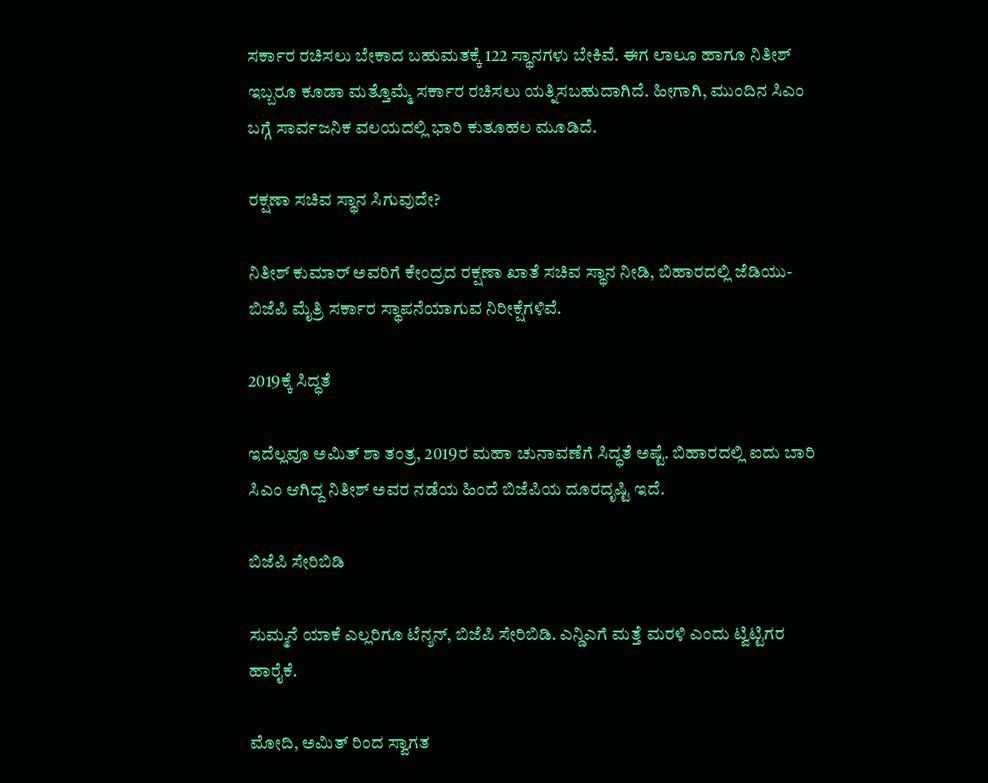ಸರ್ಕಾರ ರಚಿಸಲು ಬೇಕಾದ ಬಹುಮತಕ್ಕೆ 122 ಸ್ಥಾನಗಳು ಬೇಕಿವೆ. ಈಗ ಲಾಲೂ ಹಾಗೂ ನಿತೀಶ್ ಇಬ್ಬರೂ ಕೂಡಾ ಮತ್ತೊಮ್ಮೆ ಸರ್ಕಾರ ರಚಿಸಲು ಯತ್ನಿಸಬಹುದಾಗಿದೆ. ಹೀಗಾಗಿ, ಮುಂದಿನ ಸಿಎಂ ಬಗ್ಗೆ ಸಾರ್ವಜನಿಕ ವಲಯದಲ್ಲಿ ಭಾರಿ ಕುತೂಹಲ ಮೂಡಿದೆ.

ರಕ್ಷಣಾ ಸಚಿವ ಸ್ಥಾನ ಸಿಗುವುದೇ?

ನಿತೀಶ್ ಕುಮಾರ್ ಅವರಿಗೆ ಕೇಂದ್ರದ ರಕ್ಷಣಾ ಖಾತೆ ಸಚಿವ ಸ್ಥಾನ ನೀಡಿ, ಬಿಹಾರದಲ್ಲಿ ಜೆಡಿಯು- ಬಿಜೆಪಿ ಮೈತ್ರಿ ಸರ್ಕಾರ ಸ್ಥಾಪನೆಯಾಗುವ ನಿರೀಕ್ಷೆಗಳಿವೆ.

2019ಕ್ಕೆ ಸಿದ್ಧತೆ

ಇದೆಲ್ಲವೂ ಅಮಿತ್ ಶಾ ತಂತ್ರ, 2019ರ ಮಹಾ ಚುನಾವಣೆಗೆ ಸಿದ್ಧತೆ ಅಷ್ಟೆ. ಬಿಹಾರದಲ್ಲಿ ಐದು ಬಾರಿ ಸಿಎಂ ಆಗಿದ್ದ ನಿತೀಶ್ ಅವರ ನಡೆಯ ಹಿಂದೆ ಬಿಜೆಪಿಯ ದೂರದೃಷ್ಟಿ ಇದೆ.

ಬಿಜೆಪಿ ಸೇರಿಬಿಡಿ

ಸುಮ್ಮನೆ ಯಾಕೆ ಎಲ್ಲರಿಗೂ ಟೆನ್ಶನ್, ಬಿಜೆಪಿ ಸೇರಿಬಿಡಿ. ಎನ್ಡಿಎಗೆ ಮತ್ತೆ ಮರಳಿ ಎಂದು ಟ್ವಿಟ್ಟಿಗರ ಹಾರೈಕೆ.

ಮೋದಿ, ಅಮಿತ್ ರಿಂದ ಸ್ವಾಗತ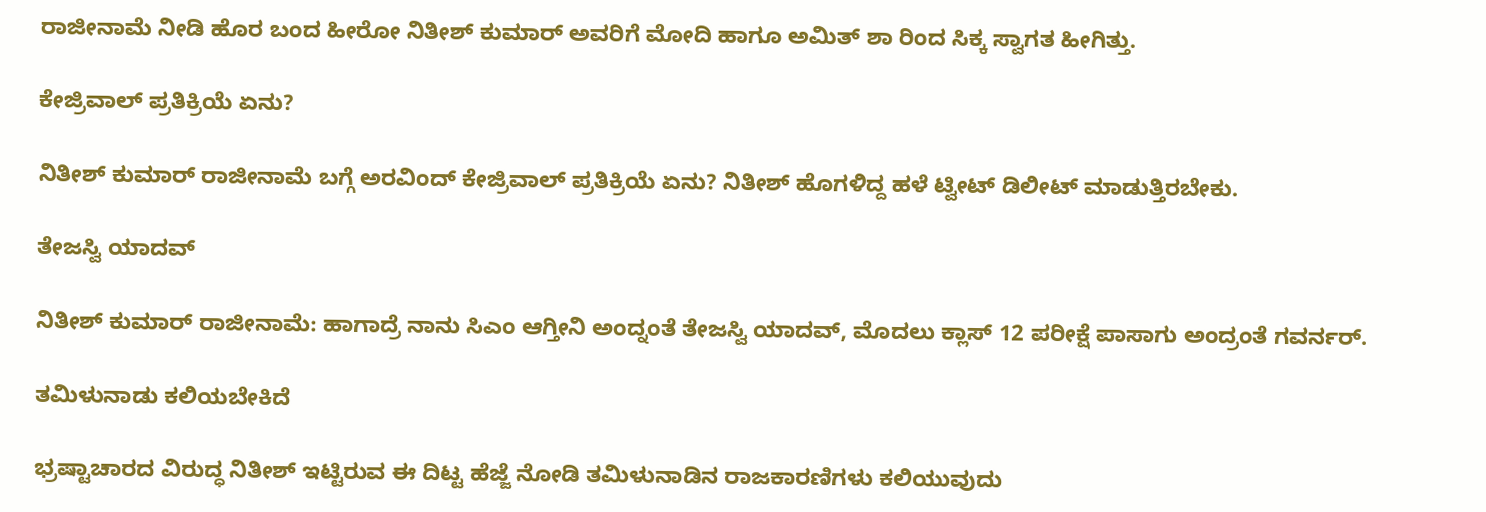ರಾಜೀನಾಮೆ ನೀಡಿ ಹೊರ ಬಂದ ಹೀರೋ ನಿತೀಶ್ ಕುಮಾರ್ ಅವರಿಗೆ ಮೋದಿ ಹಾಗೂ ಅಮಿತ್ ಶಾ ರಿಂದ ಸಿಕ್ಕ ಸ್ವಾಗತ ಹೀಗಿತ್ತು.

ಕೇಜ್ರಿವಾಲ್ ಪ್ರತಿಕ್ರಿಯೆ ಏನು?

ನಿತೀಶ್ ಕುಮಾರ್ ರಾಜೀನಾಮೆ ಬಗ್ಗೆ ಅರವಿಂದ್ ಕೇಜ್ರಿವಾಲ್ ಪ್ರತಿಕ್ರಿಯೆ ಏನು? ನಿತೀಶ್ ಹೊಗಳಿದ್ದ ಹಳೆ ಟ್ವೀಟ್ ಡಿಲೀಟ್ ಮಾಡುತ್ತಿರಬೇಕು.

ತೇಜಸ್ವಿ ಯಾದವ್

ನಿತೀಶ್ ಕುಮಾರ್ ರಾಜೀನಾಮೆ: ಹಾಗಾದ್ರೆ ನಾನು ಸಿಎಂ ಆಗ್ತೀನಿ ಅಂದ್ನಂತೆ ತೇಜಸ್ವಿ ಯಾದವ್, ಮೊದಲು ಕ್ಲಾಸ್ 12 ಪರೀಕ್ಷೆ ಪಾಸಾಗು ಅಂದ್ರಂತೆ ಗವರ್ನರ್.

ತಮಿಳುನಾಡು ಕಲಿಯಬೇಕಿದೆ

ಭ್ರಷ್ಟಾಚಾರದ ವಿರುದ್ಧ ನಿತೀಶ್ ಇಟ್ಟಿರುವ ಈ ದಿಟ್ಟ ಹೆಜ್ಜೆ ನೋಡಿ ತಮಿಳುನಾಡಿನ ರಾಜಕಾರಣಿಗಳು ಕಲಿಯುವುದು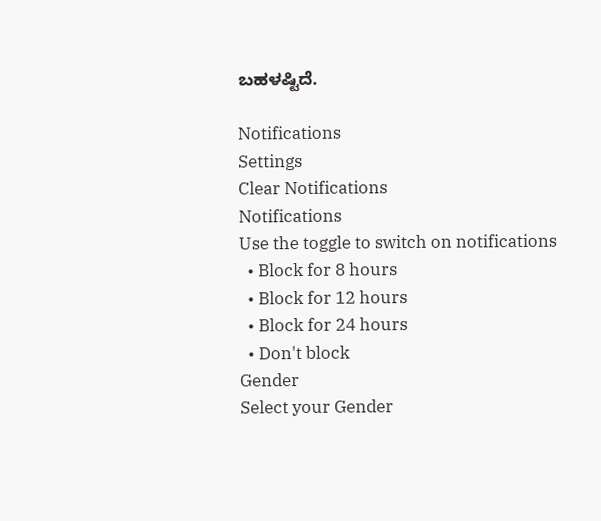ಬಹಳಷ್ಟಿದೆ.

Notifications
Settings
Clear Notifications
Notifications
Use the toggle to switch on notifications
  • Block for 8 hours
  • Block for 12 hours
  • Block for 24 hours
  • Don't block
Gender
Select your Gender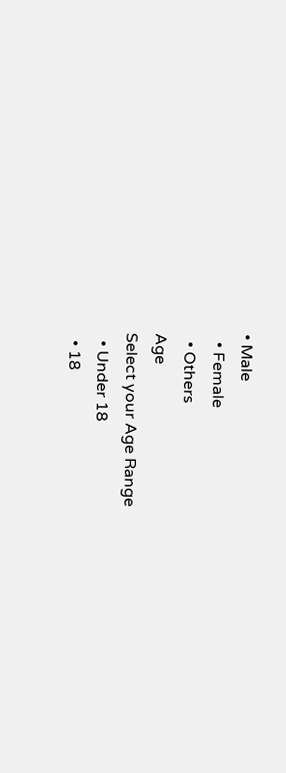• Male
  • Female
  • Others
Age
Select your Age Range
  • Under 18
  • 18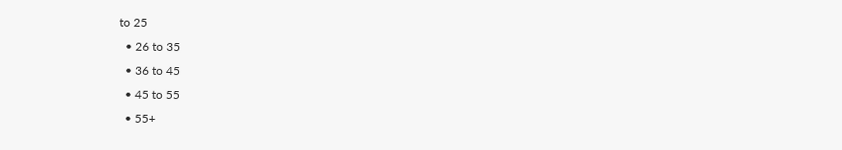to 25
  • 26 to 35
  • 36 to 45
  • 45 to 55
  • 55+